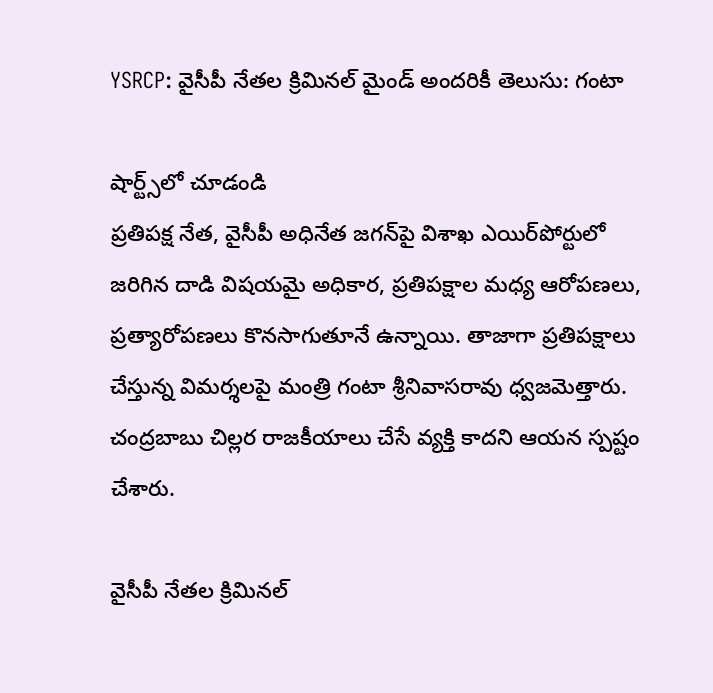YSRCP: వైసీపీ నేతల క్రిమినల్ మైండ్ అందరికీ తెలుసు: గంటా

షార్ట్స్‌లో చూడండి
ప్రతిపక్ష నేత, వైసీపీ అధినేత జగన్‌పై విశాఖ ఎయిర్‌పోర్టులో జరిగిన దాడి విషయమై అధికార, ప్రతిపక్షాల మధ్య ఆరోపణలు, ప్రత్యారోపణలు కొనసాగుతూనే ఉన్నాయి. తాజాగా ప్రతిపక్షాలు చేస్తున్న విమర్శలపై మంత్రి గంటా శ్రీనివాసరావు ధ్వజమెత్తారు. చంద్రబాబు చిల్లర రాజకీయాలు చేసే వ్యక్తి కాదని ఆయన స్పష్టం చేశారు.

వైసీపీ నేతల క్రిమినల్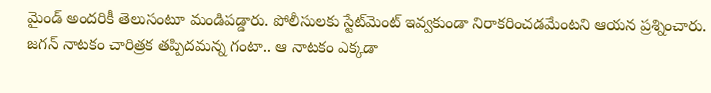మైండ్ అందరికీ తెలుసంటూ మండిపడ్డారు. పోలీసులకు స్టేట్‌మెంట్ ఇవ్వకుండా నిరాకరించడమేంటని ఆయన ప్రశ్నించారు. జగన్ నాటకం చారిత్రక తప్పిదమన్న గంటా.. ఆ నాటకం ఎక్కడా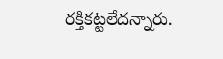రక్తికట్టలేదన్నారు.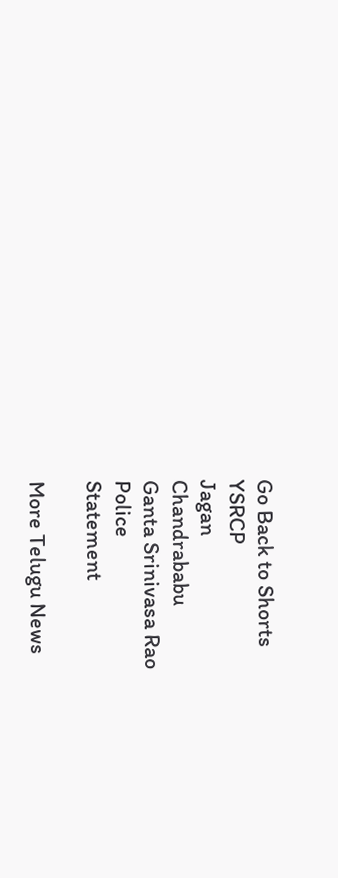Go Back to Shorts
YSRCP
Jagan
Chandrababu
Ganta Srinivasa Rao
Police
Statement

More Telugu News